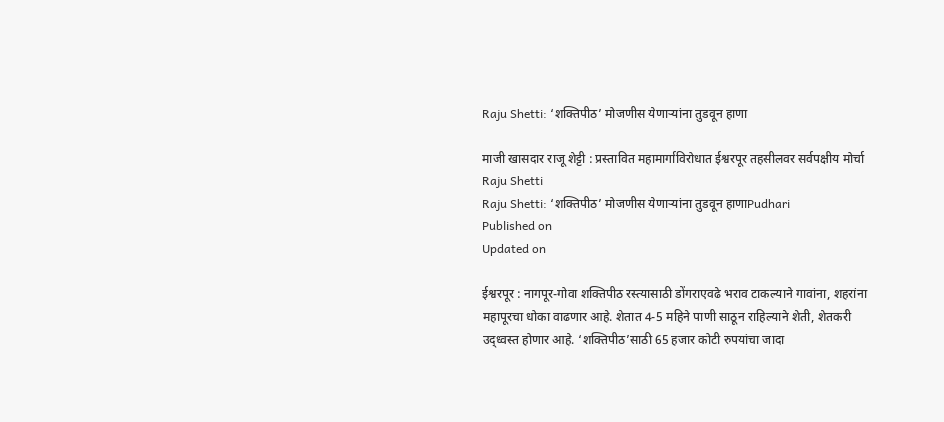Raju Shetti: ‘शक्तिपीठ‌’ मोजणीस येणाऱ्यांना तुडवून हाणा

माजी खासदार राजू शेट्टी : प्रस्तावित महामार्गाविरोधात ईश्वरपूर तहसीलवर सर्वपक्षीय मोर्चा
Raju Shetti
Raju Shetti: ‘शक्तिपीठ‌’ मोजणीस येणाऱ्यांना तुडवून हाणाPudhari
Published on
Updated on

ईश्वरपूर : नागपूर-गोवा शक्तिपीठ रस्त्यासाठी डोंगराएवढे भराव टाकल्याने गावांना, शहरांना महापूरचा धोका वाढणार आहे. शेतात 4-5 महिने पाणी साठून राहिल्याने शेती, शेतकरी उद्ध्वस्त होणार आहे. ‘शक्तिपीठ‌’साठी 65 हजार कोटी रुपयांचा जादा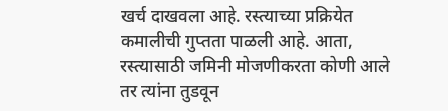खर्च दाखवला आहे. रस्त्याच्या प्रक्रियेत कमालीची गुप्तता पाळली आहे. आता, रस्त्यासाठी जमिनी मोजणीकरता कोणी आले तर त्यांना तुडवून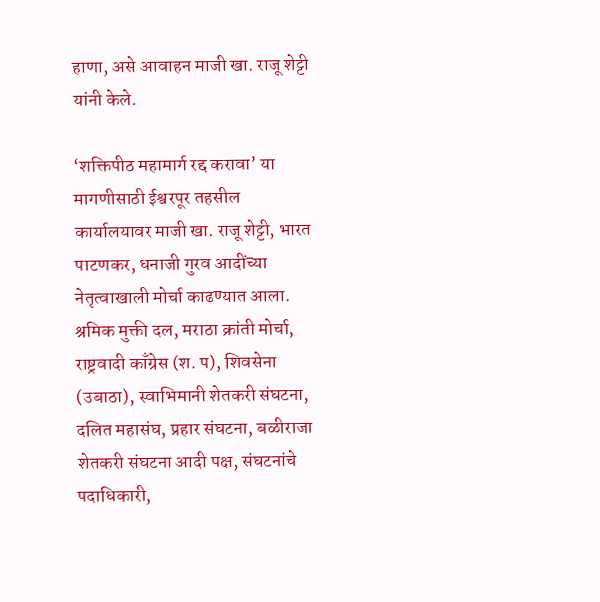हाणा, असे आवाहन माजी खा. राजू शेट्टी यांनी केले.

‘शक्तिपीठ महामार्ग रद्द करावा‌’ या मागणीसाठी ईश्वरपूर तहसील कार्यालयावर माजी खा. राजू शेट्टी, भारत पाटणकर, धनाजी गुरव आदींच्या नेतृत्वाखाली मोर्चा काढण्यात आला. श्रमिक मुक्ती दल, मराठा क्रांती मोर्चा, राष्ट्रवादी काँग्रेस (श. प), शिवसेना (उबाठा), स्वाभिमानी शेतकरी संघटना, दलित महासंघ, प्रहार संघटना, बळीराजा शेतकरी संघटना आदी पक्ष, संघटनांचे पदाधिकारी,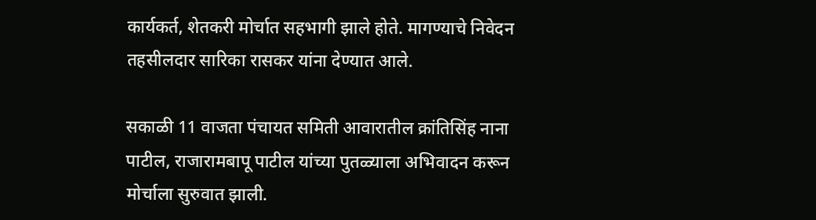कार्यकर्त, शेतकरी मोर्चात सहभागी झाले होते. मागण्याचे निवेदन तहसीलदार सारिका रासकर यांना देण्यात आले.

सकाळी 11 वाजता पंचायत समिती आवारातील क्रांतिसिंह नाना पाटील, राजारामबापू पाटील यांच्या पुतळ्याला अभिवादन करून मोर्चाला सुरुवात झाली.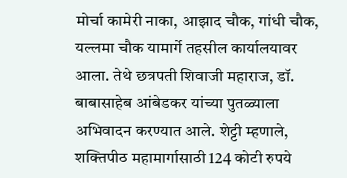मोर्चा कामेरी नाका, आझाद चौक, गांधी चौक, यल्लमा चौक यामार्गे तहसील कार्यालयावर आला. तेथे छत्रपती शिवाजी महाराज, डॉ. बाबासाहेब आंबेडकर यांच्या पुतळ्याला अभिवादन करण्यात आले. शेट्टी म्हणाले, शक्तिपीठ महामार्गासाठी 124 कोटी रुपये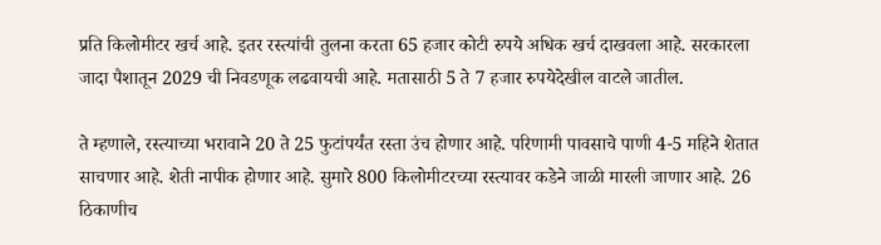प्रति किलोमीटर खर्च आहे. इतर रस्त्यांची तुलना करता 65 हजार कोटी रुपये अधिक खर्च दाखवला आहे. सरकारला जादा पैशातून 2029 ची निवडणूक लढवायची आहे. मतासाठी 5 ते 7 हजार रुपयेदेखील वाटले जातील.

ते म्हणाले, रस्त्याच्या भरावाने 20 ते 25 फुटांपर्यंत रस्ता उंच होणार आहे. परिणामी पावसाचे पाणी 4-5 महिने शेतात साचणार आहे. शेती नापीक होणार आहे. सुमारे 800 किलोमीटरच्या रस्त्यावर कडेने जाळी मारली जाणार आहे. 26 ठिकाणीच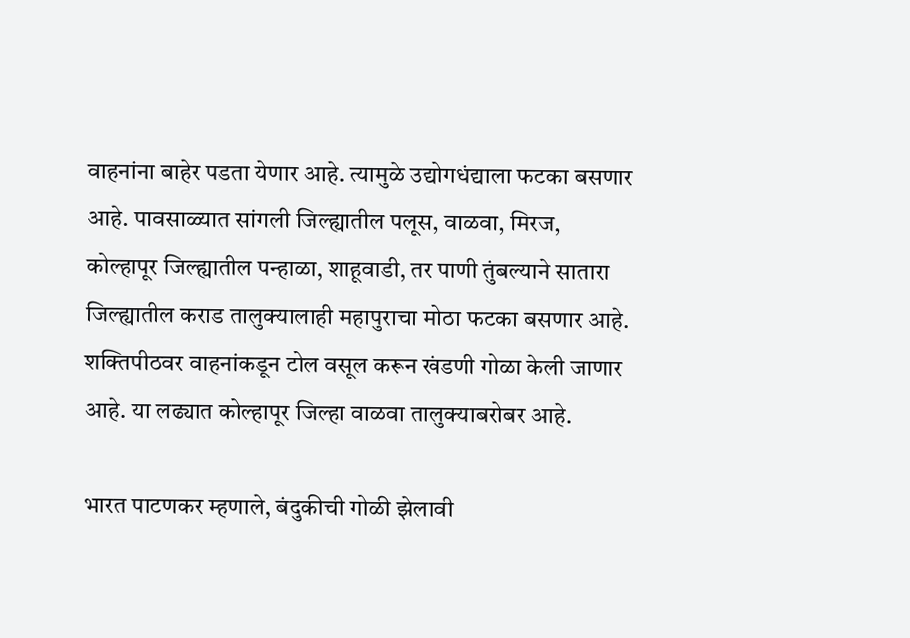वाहनांना बाहेर पडता येणार आहे. त्यामुळे उद्योगधंद्याला फटका बसणार आहे. पावसाळ्यात सांगली जिल्ह्यातील पलूस, वाळवा, मिरज, कोल्हापूर जिल्ह्यातील पन्हाळा, शाहूवाडी, तर पाणी तुंबल्याने सातारा जिल्ह्यातील कराड तालुक्यालाही महापुराचा मोठा फटका बसणार आहे. शक्तिपीठवर वाहनांकडून टोल वसूल करून खंडणी गोळा केली जाणार आहे. या लढ्यात कोल्हापूर जिल्हा वाळवा तालुक्याबरोबर आहे.

भारत पाटणकर म्हणाले, बंदुकीची गोळी झेलावी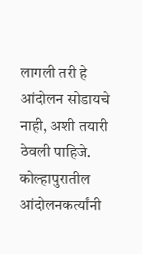लागली तरी हे आंदोलन सोडायचे नाही, अशी तयारी ठेवली पाहिजे. कोल्हापुरातील आंदोलनकर्त्यांनी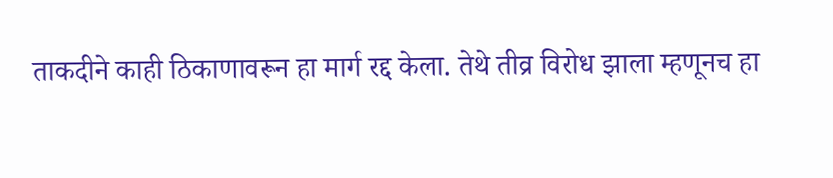ताकदीने काही ठिकाणावरून हा मार्ग रद्द केला. तेथे तीव्र विरोध झाला म्हणूनच हा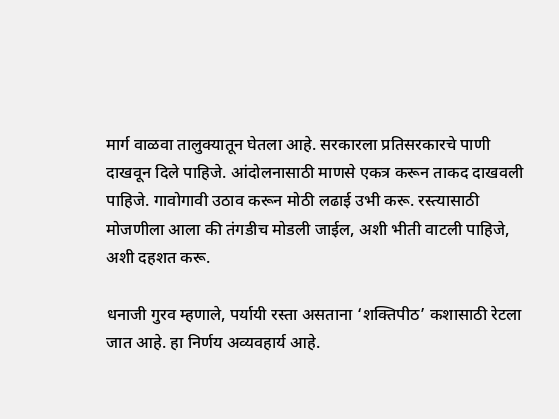मार्ग वाळवा तालुक्यातून घेतला आहे. सरकारला प्रतिसरकारचे पाणी दाखवून दिले पाहिजे. आंदोलनासाठी माणसे एकत्र करून ताकद दाखवली पाहिजे. गावोगावी उठाव करून मोठी लढाई उभी करू. रस्त्यासाठी मोजणीला आला की तंगडीच मोडली जाईल, अशी भीती वाटली पाहिजे, अशी दहशत करू.

धनाजी गुरव म्हणाले, पर्यायी रस्ता असताना ‌‘शक्तिपीठ‌’ कशासाठी रेटला जात आहे. हा निर्णय अव्यवहार्य आहे.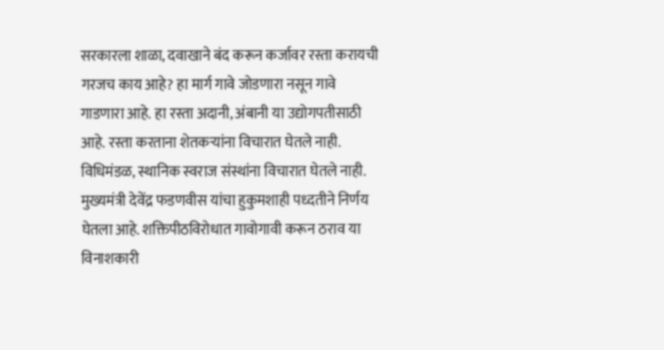सरकारला शाळा, दवाखाने बंद करून कर्जावर रस्ता करायची गरजच काय आहे? हा मार्ग गावे जोडणारा नसून गावे गाडणारा आहे. हा रस्ता अदानी, अंबानी या उद्योगपतीसाठी आहे. रस्ता करताना शेतकऱ्यांना विचारात घेतले नाही. विधिमंडळ, स्थानिक स्वराज संस्थांना विचारात घेतले नाही. मुख्यमंत्री देवेंद्र फडणवीस यांचा हुकुमशाही पध्दतीने निर्णय घेतला आहे. शक्तिपीठविरोधात गावोगावी करून ठराव या विनाशकारी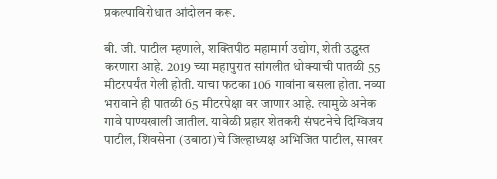प्रकल्पाविरोधात आंदोलन करू.

बी. जी. पाटील म्हणाले, शक्तिपीठ महामार्ग उद्योग, शेती उद्ध्वस्त करणारा आहे. 2019 च्या महापुरात सांगलीत धोक्याची पातळी 55 मीटरपर्यंत गेली होती. याचा फटका 106 गावांना बसला होता. नव्या भरावाने ही पातळी 65 मीटरपेक्षा वर जाणार आहे. त्यामुळे अनेक गावे पाण्यखाली जातील. यावेळी प्रहार शेतकरी संघटनेचे दिग्विजय पाटील, शिवसेना (उबाठा)चे जिल्हाध्यक्ष अभिजित पाटील, साखर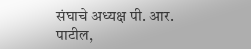संघाचे अध्यक्ष पी. आर. पाटील,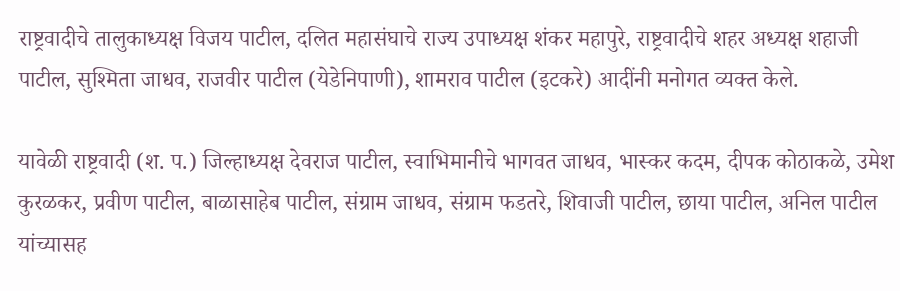राष्ट्रवादीचे तालुकाध्यक्ष विजय पाटील, दलित महासंघाचे राज्य उपाध्यक्ष शंकर महापुरे, राष्ट्रवादीचे शहर अध्यक्ष शहाजी पाटील, सुश्मिता जाधव, राजवीर पाटील (येडेनिपाणी), शामराव पाटील (इटकरे) आदींनी मनोगत व्यक्त केले.

यावेळी राष्ट्रवादी (श. प.) जिल्हाध्यक्ष देवराज पाटील, स्वाभिमानीचे भागवत जाधव, भास्कर कदम, दीपक कोठाकळे, उमेश कुरळकर, प्रवीण पाटील, बाळासाहेब पाटील, संग्राम जाधव, संग्राम फडतरे, शिवाजी पाटील, छाया पाटील, अनिल पाटील यांच्यासह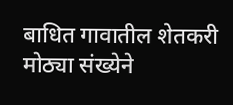बाधित गावातील शेतकरी मोठ्या संख्येने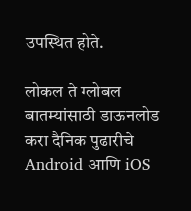उपस्थित होते.

लोकल ते ग्लोबल बातम्यांसाठी डाऊनलोड करा दैनिक पुढारीचे Android आणि iOS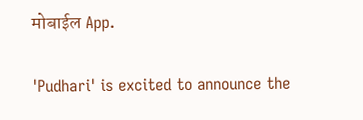मोबाईल App.

'Pudhari' is excited to announce the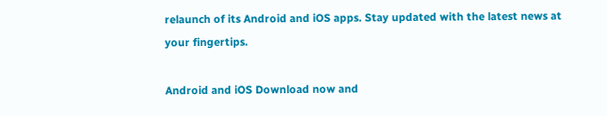relaunch of its Android and iOS apps. Stay updated with the latest news at your fingertips.

Android and iOS Download now and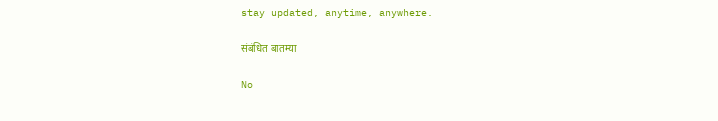stay updated, anytime, anywhere.

संबंधित बातम्या

No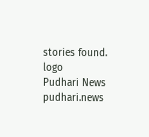stories found.
logo
Pudhari News
pudhari.news